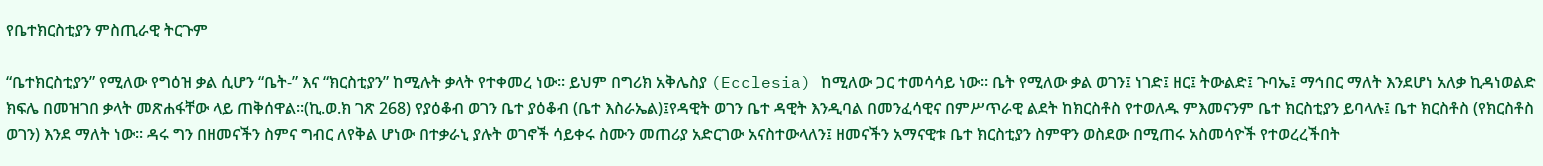የቤተክርስቲያን ምስጢራዊ ትርጉም

“ቤተክርስቲያን” የሚለው የግዕዝ ቃል ሲሆን “ቤት-” እና “ክርስቲያን” ከሚሉት ቃላት የተቀመረ ነው፡፡ ይህም በግሪክ አቅሌስያ (Ecclesia) ከሚለው ጋር ተመሳሳይ ነው፡፡ ቤት የሚለው ቃል ወገን፤ ነገድ፤ ዘር፤ ትውልድ፤ ጉባኤ፤ ማኅበር ማለት እንደሆነ አለቃ ኪዳነወልድ ክፍሌ በመዝገበ ቃላት መጽሐፋቸው ላይ ጠቅሰዋል፡፡(ኪ.ወ.ክ ገጽ 268) የያዕቆብ ወገን ቤተ ያዕቆብ (ቤተ እስራኤል)፤የዳዊት ወገን ቤተ ዳዊት እንዲባል በመንፈሳዊና በምሥጥራዊ ልደት ከክርስቶስ የተወለዱ ምእመናንም ቤተ ክርስቲያን ይባላሉ፤ ቤተ ክርስቶስ (የክርስቶስ ወገን) እንደ ማለት ነው፡፡ ዳሩ ግን በዘመናችን ስምና ግብር ለየቅል ሆነው በተቃራኒ ያሉት ወገኖች ሳይቀሩ ስሙን መጠሪያ አድርገው አናስተውላለን፤ ዘመናችን አማናዊቱ ቤተ ክርስቲያን ስምዋን ወስደው በሚጠሩ አስመሳዮች የተወረረችበት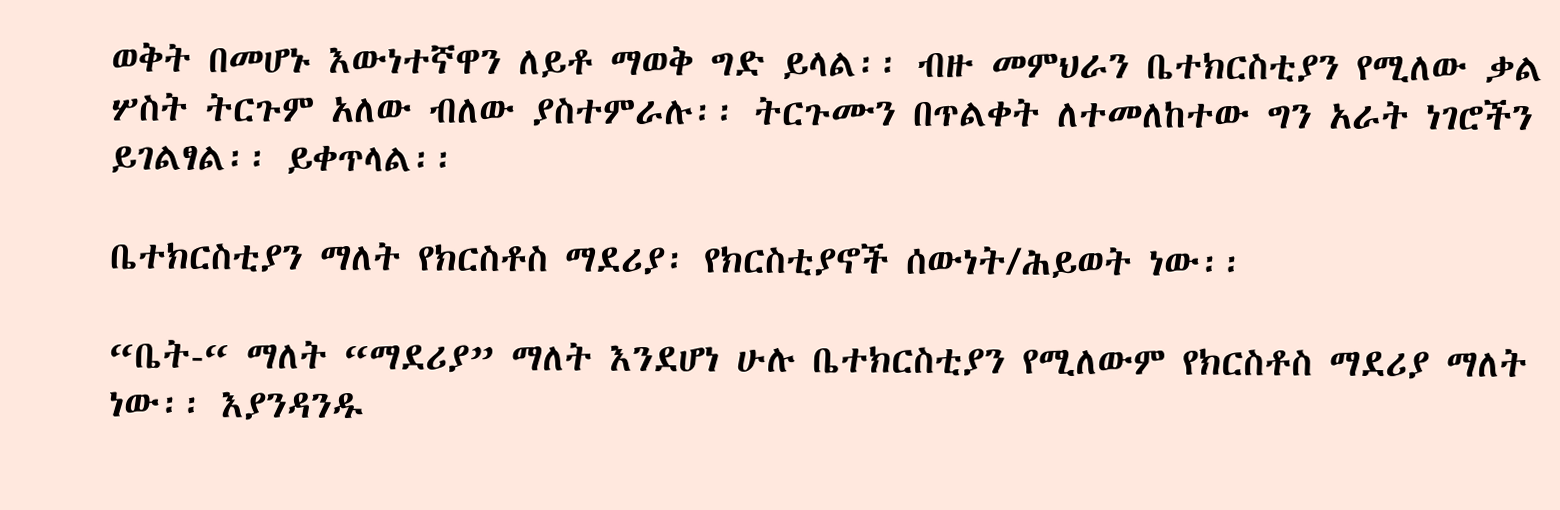ወቅት በመሆኑ እውነተኛዋን ለይቶ ማወቅ ግድ ይላል፡፡ ብዙ መምህራን ቤተክርስቲያን የሚለው ቃል ሦስት ትርጉም አለው ብለው ያስተምራሉ፡፡ ትርጉሙን በጥልቀት ለተመለከተው ግን አራት ነገሮችን ይገልፃል፡፡ ይቀጥላል፡፡

ቤተክርስቲያን ማለት የክርስቶስ ማደሪያ፡ የክርስቲያኖች ሰውነት/ሕይወት ነው፡፡

“ቤት-“ ማለት “ማደሪያ” ማለት እንደሆነ ሁሉ ቤተክርስቲያን የሚለውም የክርስቶስ ማደሪያ ማለት ነው፡፡ እያንዳንዱ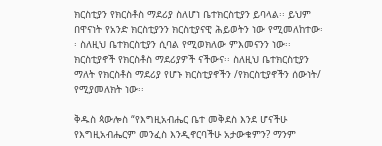ክርስቲያን የክርስቶስ ማደሪያ ስለሆነ ቤተክርስቲያን ይባላል፡፡ ይህም በዋናነት የአንድ ክርስቲያንን ክርስቲያናዊ ሕይወትን ነው የሚመለከተው፡፡ ስለዚህ ቤተክርስቲያን ሲባል የሚወክለው ምእመናንን ነው፡፡ ክርስቲያኖች የክርስቶስ ማደሪያዎች ናችውና፡፡ ስለዚህ ቤተክርስቲያን ማለት የክርስቶስ ማደሪያ የሆኑ ክርስቲያኖችን /የክርስቲያኖችን ሰውነት/ የሚያመለክት ነው፡፡

ቅዱስ ጳውሎስ “የእግዚአብሔር ቤተ መቅደስ እንደ ሆናችሁ የእግዚአብሔርም መንፈስ እንዲኖርባችሁ አታውቁምን? ማንም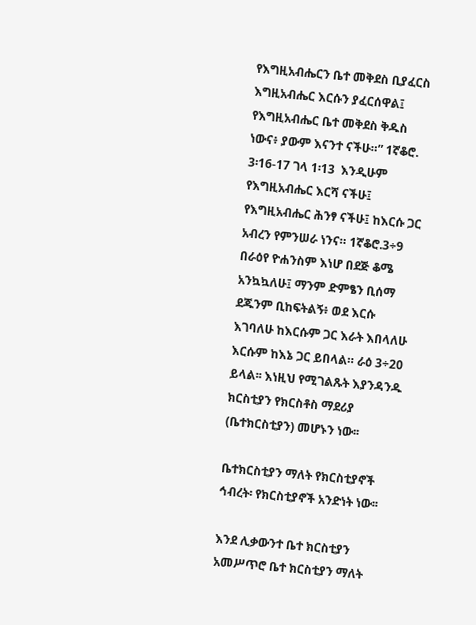የእግዚአብሔርን ቤተ መቅደስ ቢያፈርስ እግዚአብሔር እርሱን ያፈርሰዋል፤ የእግዚአብሔር ቤተ መቅደስ ቅዱስ ነውና፥ ያውም እናንተ ናችሁ።” 1ኛቆሮ. 3፡16-17 ገላ 1፡13  እንዲሁም የእግዚአብሔር እርሻ ናችሁ፤ የእግዚአብሔር ሕንፃ ናችሁ፤ ከእርሱ ጋር አብረን የምንሠራ ነንና። 1ኛቆሮ.3÷9 በራዕየ ዮሐንስም እነሆ በደጅ ቆሜ አንኳኳለሁ፤ ማንም ድምፄን ቢሰማ ደጁንም ቢከፍትልኝ፥ ወደ እርሱ እገባለሁ ከእርሱም ጋር እራት እበላለሁ እርሱም ከእኔ ጋር ይበላል። ራዕ 3÷20 ይላል፡፡ እነዚህ የሚገልጹት እያንዳንዱ ክርስቲያን የክርስቶስ ማደሪያ (ቤተክርስቲያን) መሆኑን ነው፡፡

ቤተክርስቲያን ማለት የክርስቲያኖች ኅብረት፡ የክርስቲያኖች አንድነት ነው፡፡

እንደ ሊቃውንተ ቤተ ክርስቲያን አመሥጥሮ ቤተ ክርስቲያን ማለት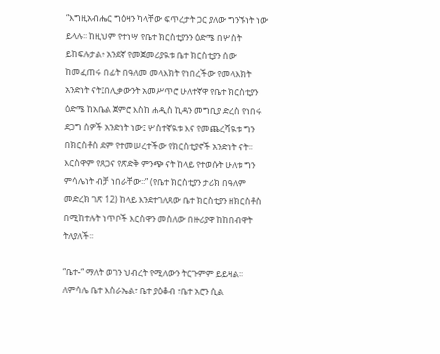“እግዚአብሔር ግዕዛን ካላቸው ፍጥረታት ጋር ያለው ግንኙነት ነው ይላሉ፡፡ ከዚህም የተነሣ የቤተ ክርስቲያንን ዕድሜ በሦስት ይከፍሉታል፥ አንደኛ የመጀመሪያዪቱ ቤተ ክርስቲያን ሰው ከመፈጠሩ በፊት በዓለመ መላእክት የነበረችው የመላእክት አንድነት ናት፤በሊቃውንት አመሥጥሮ ሁለተኛዋ የቤተ ክርስቲያን ዕድሜ ከአቤል ጀምሮ እስከ ሐዲስ ኪዳን መግቢያ ድረስ የነበሩ ደጋግ ሰዎች አንድነት ነው፤ ሦስተኛዪቱ እና የመጨረሻዪቱ ግን በክርስቶስ ደም የተመሠረተችው የክርስቲያኖች አንድነት ናት፡፡ እርስዋም የጸጋና የጽድቅ ምንጭ ናት ከላይ የተወሱት ሁለቱ ግን ምሳሌነት ብቻ ነበራቸው፡፡” (የቤተ ክርስቲያን ታሪክ በዓለም መድረክ ገጽ 12) ከላይ እንደተገለጸው ቤተ ክርስቲያን ዘክርስቶስ በሚከተሉት ነጥቦች እርስዋን መስለው በዙሪያዋ ከከበብዋት ትለያለች፡፡

“ቤተ-“ ማለት ወገን ህብረት የሚለውን ትርጉምም ይይዛል፡፡ ለምሳሌ ቤተ እስራኤል፣ ቤተ ያዕቆብ ፣ቤተ አሮን ሲል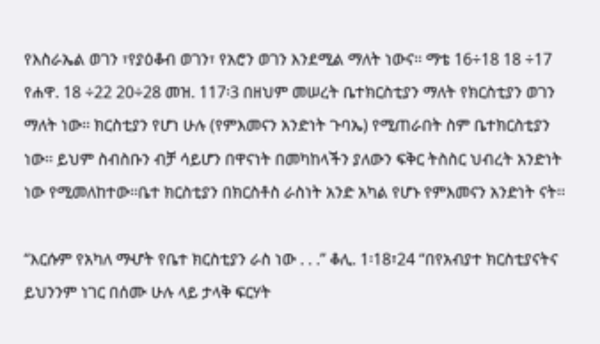የእስራኤል ወገን ፣የያዕቆብ ወገን፣ የአሮን ወገን እንደሚል ማለት ነውና፡፡ ማቴ 16÷18 18 ÷17 የሐዋ. 18 ÷22 20÷28 መዝ. 117፡3 በዘህም መሠረት ቤተክርስቲያን ማለት የክርስቲያን ወገን ማለት ነው፡፡ ክርስቲያን የሆነ ሁሉ (የምእመናን አንድነት ጉባኤ) የሚጠራበት ስም ቤተክርስቲያን ነው፡፡ ይህም ስብስቡን ብቻ ሳይሆን በዋናነት በመካከላችን ያለውን ፍቅር ትስስር ህብረት አንድነት ነው የሚመለከተው፡፡ቤተ ክርስቲያን በክርስቶስ ራስነት አንድ አካል የሆኑ የምእመናን አንድነት ናት፡፡

“እርሱም የአካለ ማሇት የቤተ ክርስቲያን ራስ ነው . . .” ቆሊ. 1፡18፣24 “በየአብያተ ክርስቲያናትና ይህንንም ነገር በሰሙ ሁሉ ላይ ታላቅ ፍርሃት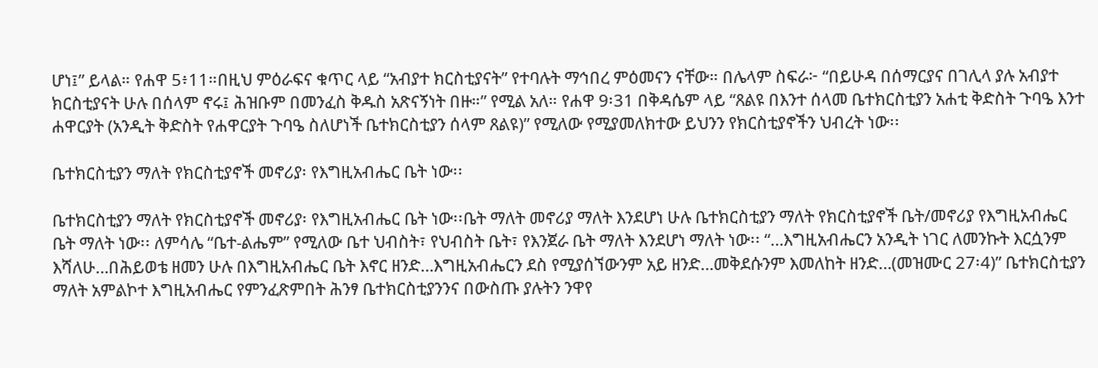ሆነ፤” ይላል። የሐዋ 5፥11።በዚህ ምዕራፍና ቁጥር ላይ “አብያተ ክርስቲያናት” የተባሉት ማኅበረ ምዕመናን ናቸው። በሌላም ስፍራ፦ “በይሁዳ በሰማርያና በገሊላ ያሉ አብያተ ክርስቲያናት ሁሉ በሰላም ኖሩ፤ ሕዝቡም በመንፈስ ቅዱስ አጽናኝነት በዙ።” የሚል አለ። የሐዋ 9፡31 በቅዳሴም ላይ “ጸልዩ በእንተ ሰላመ ቤተክርስቲያን አሐቲ ቅድስት ጉባዔ እንተ ሐዋርያት (አንዲት ቅድስት የሐዋርያት ጉባዔ ስለሆነች ቤተክርስቲያን ሰላም ጸልዩ)” የሚለው የሚያመለክተው ይህንን የክርስቲያኖችን ህብረት ነው፡፡

ቤተክርስቲያን ማለት የክርስቲያኖች መኖሪያ፡ የእግዚአብሔር ቤት ነው፡፡

ቤተክርስቲያን ማለት የክርስቲያኖች መኖሪያ፡ የእግዚአብሔር ቤት ነው፡፡ቤት ማለት መኖሪያ ማለት እንደሆነ ሁሉ ቤተክርስቲያን ማለት የክርስቲያኖች ቤት/መኖሪያ የእግዚአብሔር ቤት ማለት ነው፡፡ ለምሳሌ “ቤተ-ልሔም” የሚለው ቤተ ህብስት፣ የህብስት ቤት፣ የእንጀራ ቤት ማለት እንደሆነ ማለት ነው፡፡ “…እግዚአብሔርን አንዲት ነገር ለመንኩት እርሷንም እሻለሁ…በሕይወቴ ዘመን ሁሉ በእግዚአብሔር ቤት እኖር ዘንድ…እግዚአብሔርን ደስ የሚያሰኘውንም አይ ዘንድ…መቅደሱንም እመለከት ዘንድ…(መዝሙር 27፡4)” ቤተክርስቲያን ማለት አምልኮተ እግዚአብሔር የምንፈጽምበት ሕንፃ ቤተክርስቲያንንና በውስጡ ያሉትን ንዋየ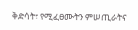ቅድሳት፣ የሚፈፀሙትን ምሠጢራትና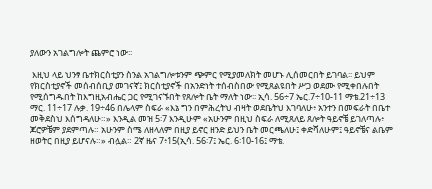ያለውን አገልግሎት ጨምሮ ነው፡፡

 እዚህ ላይ ህንፃ ቤተክርስቲያን ስንል አገልግሎቱንም ጭምር የሚያመለክት መሆኑ ሊሰመርበት ይገባል፡፡ ይህም የክርስቲያኖች መሰብሰቢያ መገናኛ፤ ክርስቲያኖች በአንድነት ተሰብስበው የሚጸልዩበት ሥጋ ወደሙ የሚቀበሉበት የሚሰግዱበት ከእግዚአብሔር ጋር የሚገናኙበት የጸሎት ቤት ማለት ነው፡፡ ኢሳ. 56÷7 ኤር.7÷10-11 ማቴ.21÷13 ማር. 11÷17 ሉቃ. 19÷46 በሌላም ስፍራ «እኔ ግን በምሕረትህ ብዛት ወደቤትህ እገባለሁ፥ አንተን በመፍራት በቤተ መቅደስህ እሰግዳለሁ።» እንዲል መዝ 5፡7 እንዲሁም «አሁንም በዚህ ስፍራ ለሚጸለይ ጸሎት ዓይኖቼ ይገለጣሉ፥ ጆሮዎቼም ያደምጣሉ። አሁንም ስሜ ለዘላለም በዚያ ይኖር ዘንድ ይህን ቤት መርጫለሁ፤ ቀድሻለሁም፤ ዓይኖቼና ልቤም ዘወትር በዚያ ይሆናሉ።» ብሏል። 2ኛ ዜና 7፥15(ኢሳ. 56፡7፤ ኤር. 6፡10-16፤ ማቴ.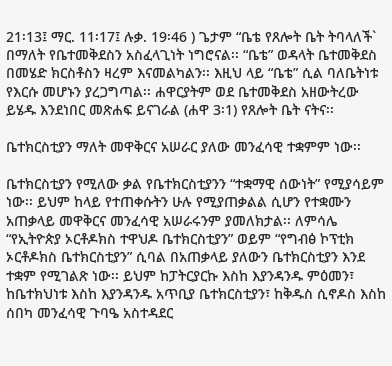21፡13፤ ማር. 11፡17፤ ሉቃ. 19፡46 ) ጌታም “ቤቴ የጸሎት ቤት ትባላለች` በማለት የቤተመቅደስን አስፈላጊነት ነግሮናል፡፡ “ቤቴ” ወዳላት ቤተመቅደስ በመሄድ ክርስቶስን ዛረም እናመልካልን፡፡ እዚህ ላይ “ቤቴ” ሲል ባለቤትነቱ የእርሱ መሆኑን ያረጋግጣል፡፡ ሐዋርያትም ወደ ቤተመቅደስ አዘውትረው ይሄዱ እንደነበር መጽሐፍ ይናገራል (ሐዋ 3፡1) የጸሎት ቤት ናትና፡፡

ቤተክርስቲያን ማለት መዋቅርና አሠራር ያለው መንፈሳዊ ተቋምም ነው፡፡

ቤተክርስቲያን የሚለው ቃል የቤተክርስቲያንን “ተቋማዊ ሰውነት” የሚያሳይም ነው፡፡ ይህም ከላይ የተጠቀሱትን ሁሉ የሚያጠቃልል ሲሆን የተቋሙን አጠቃላይ መዋቅርና መንፈሳዊ አሠራሩንም ያመለክታል፡፡ ለምሳሌ “የኢትዮጵያ ኦርቶዶክስ ተዋህዶ ቤተክርስቲያን” ወይም “የግብፅ ኮፕቲክ ኦርቶዶክስ ቤተክርስቲያን” ሲባል በአጠቃላይ ያለውን ቤተክርስቲያን እንደ ተቋም የሚገልጽ ነው፡፡ ይህም ከፓትርያርኩ እስከ እያንዳንዱ ምዕመን፣ ከቤተክህነቱ እስከ እያንዳንዱ አጥቢያ ቤተክርስቲያን፣ ከቅዱስ ሲኖዶስ እስከ ሰበካ መንፈሳዊ ጉባዔ አስተዳደር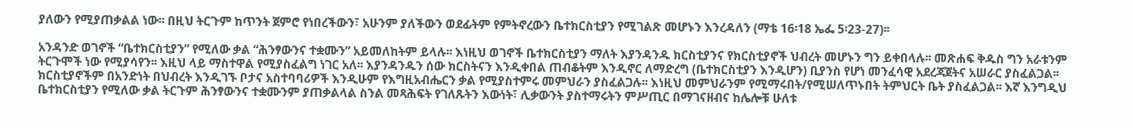ያለውን የሚያጠቃልል ነው፡፡ በዚህ ትርጉም ከጥንት ጀምሮ የነበረችውን፣ አሁንም ያለችውን ወደፊትም የምትኖረውን ቤተክርስቲያን የሚገልጽ መሆኑን እንረዳለን (ማቴ 16፡18 ኤፌ 5፡23-27)፡፡

አንዳንድ ወገኖች “ቤተክርስቲያን” የሚለው ቃል “ሕንፃውንና ተቋሙን” አይመለከትም ይላሉ፡፡ እነዚህ ወገኖች ቤተክርስቲያን ማለት እያንዳንዱ ክርስቲያንና የክርስቲያኖች ህብረት መሆኑን ግን ይቀበላሉ፡፡ መጽሐፍ ቅዱስ ግን አራቱንም ትርጉሞች ነው የሚያሳየን፡፡ እዚህ ላይ ማስተዋል የሚያስፈልግ ነገር አለ፡፡ እያንዳንዱን ሰው ክርስትናን እንዲቀበል ጠብቆትም እንዲኖር ለማድረግ (ቤተክርስቲያን እንዲሆን) ቢያንስ የሆነ መንፈሳዊ አደረጃጀትና አሠራር ያስፈልጋል፡፡ ክርስቲያኖችም በአንድነት በህብረት እንዲገኙ ቦታና አስተባባሪዎች እንዲሁም የእግዚአብሔርን ቃል የሚያስተምሩ መምህራን ያስፈልጋሉ፡፡ እነዚህ መምህራንም የሚማሩበት/የሚሠለጥኑበት ትምህርት ቤት ያስፈልጋል፡፡ እኛ እንግዲህ ቤተክርስቲያን የሚለው ቃል ትርጉም ሕንፃውንና ተቋሙንም ያጠቃልላል ስንል መጻሕፍት የገለጹትን እውነት፣ ሊቃውንት ያስተማሩትን ምሥጢር በማገናዘብና ከሌሎቹ ሁለቱ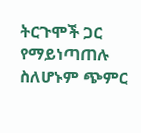ትርጉሞች ጋር የማይነጣጠሉ ስለሆኑም ጭምር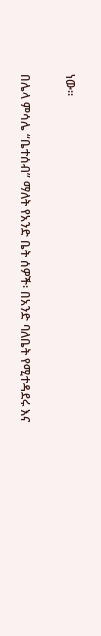ነው፡፡

በሌላ ምሳሌ “ቤተሰብ” ማለት የአንድ ቤት ሰዎች፡ በአንድ ባለቤት የሚተዳደሩ እና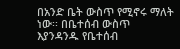በአንድ ቤት ውስጥ የሚኖሩ ማለት ነው፡፡ በቤተሰብ ውስጥ እያንዳንዱ የቤተሰብ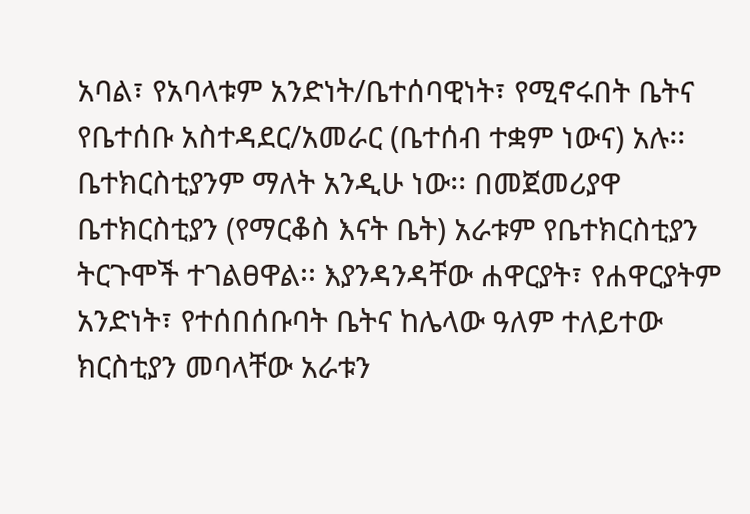አባል፣ የአባላቱም አንድነት/ቤተሰባዊነት፣ የሚኖሩበት ቤትና የቤተሰቡ አስተዳደር/አመራር (ቤተሰብ ተቋም ነውና) አሉ፡፡ ቤተክርስቲያንም ማለት አንዲሁ ነው፡፡ በመጀመሪያዋ ቤተክርስቲያን (የማርቆስ እናት ቤት) አራቱም የቤተክርስቲያን ትርጉሞች ተገልፀዋል፡፡ እያንዳንዳቸው ሐዋርያት፣ የሐዋርያትም አንድነት፣ የተሰበሰቡባት ቤትና ከሌላው ዓለም ተለይተው ክርስቲያን መባላቸው አራቱን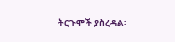ትርጉሞች ያስረዳል፡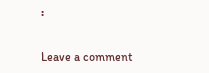፡

Leave a comment